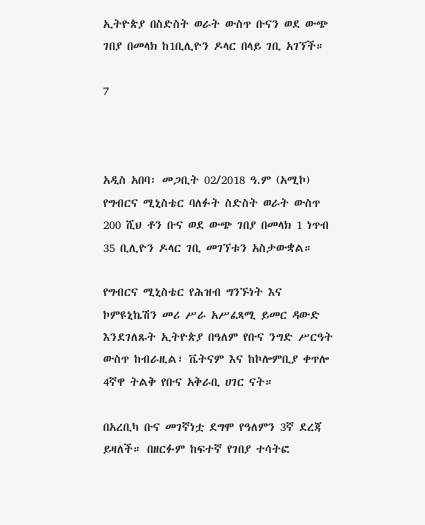ኢትዮጵያ በስድስት ወራት ውስጥ ቡናን ወደ ውጭ ገበያ በመላክ ከ1ቢሊዮን ዶላር በላይ ገቢ አገኘች።

7



አዲስ አበባ፡ መጋቢት 02/2018 ዓ.ም (አሚኮ) የግብርና ሚኒስቴር ባለፉት ስድስት ወራት ውስጥ 200 ሺህ ቶን ቡና ወደ ውጭ ገበያ በመላክ 1 ነጥብ 35 ቢሊዮን ዶላር ገቢ መገኘቱን አስታውቋል።

የግብርና ሚኒስቴር የሕዝብ ግንኙነት እና ኮምዩኒኬሽን መሪ ሥራ አሥፈጻሚ ይመር ዳውድ እንደገለጹት ኢትዮጵያ በዓለም የቡና ንግድ ሥርዓት ውስጥ ከብራዚል፣ ቬትናም እና ከኮሎምቢያ ቀጥሎ 4ኛዋ ትልቅ የቡና አቅራቢ ሀገር ናት።

በአረቢካ ቡና መገኛነቷ ደግሞ የዓለምን 3ኛ ደረጃ ይዛለች። በዘርፉም ከፍተኛ የገበያ ተሳትፎ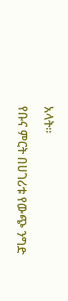አላት።

የቡና ምርት በሀገሪቱ የውጭ ንግድ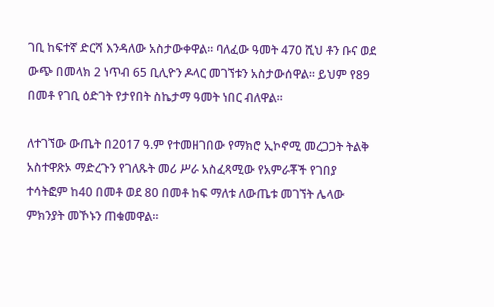ገቢ ከፍተኛ ድርሻ እንዳለው አስታውቀዋል። ባለፈው ዓመት 470 ሺህ ቶን ቡና ወደ ውጭ በመላክ 2 ነጥብ 65 ቢሊዮን ዶላር መገኘቱን አስታውሰዋል። ይህም የ89 በመቶ የገቢ ዕድገት የታየበት ስኬታማ ዓመት ነበር ብለዋል።

ለተገኘው ውጤት በ2017 ዓ.ም የተመዘገበው የማክሮ ኢኮኖሚ መረጋጋት ትልቅ አስተዋጽኦ ማድረጉን የገለጹት መሪ ሥራ አስፈጻሚው የአምራቾች የገበያ ተሳትፎም ከ40 በመቶ ወደ 80 በመቶ ከፍ ማለቱ ለውጤቱ መገኘት ሌላው ምክንያት መኾኑን ጠቁመዋል።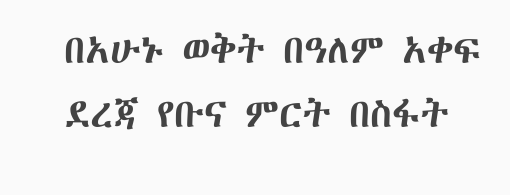በአሁኑ ወቅት በዓለም አቀፍ ደረጃ የቡና ምርት በስፋት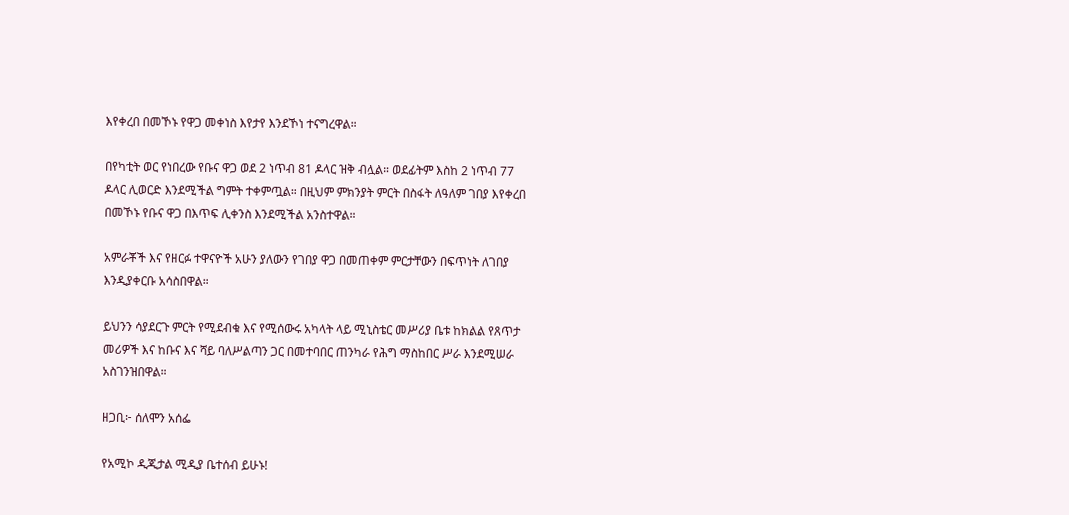እየቀረበ በመኾኑ የዋጋ መቀነስ እየታየ እንደኾነ ተናግረዋል።

በየካቲት ወር የነበረው የቡና ዋጋ ወደ 2 ነጥብ 81 ዶላር ዝቅ ብሏል። ወደፊትም እስከ 2 ነጥብ 77 ዶላር ሊወርድ እንደሚችል ግምት ተቀምጧል። በዚህም ምክንያት ምርት በስፋት ለዓለም ገበያ እየቀረበ በመኾኑ የቡና ዋጋ በእጥፍ ሊቀንስ እንደሚችል አንስተዋል።

አምራቾች እና የዘርፉ ተዋናዮች አሁን ያለውን የገበያ ዋጋ በመጠቀም ምርታቸውን በፍጥነት ለገበያ እንዲያቀርቡ አሳስበዋል።

ይህንን ሳያደርጉ ምርት የሚደብቁ እና የሚሰውሩ አካላት ላይ ሚኒስቴር መሥሪያ ቤቱ ከክልል የጸጥታ መሪዎች እና ከቡና እና ሻይ ባለሥልጣን ጋር በመተባበር ጠንካራ የሕግ ማስከበር ሥራ እንደሚሠራ አስገንዝበዋል።

ዘጋቢ፦ ሰለሞን አሰፌ

የአሚኮ ዲጂታል ሚዲያ ቤተሰብ ይሁኑ!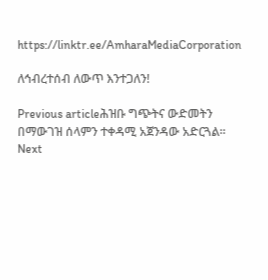https://linktr.ee/AmharaMediaCorporation

ለኅብረተሰብ ለውጥ እንተጋለን!

Previous articleሕዝቡ ግጭትና ውድመትን በማውገዝ ሰላምን ተቀዳሚ አጀንዳው አድርጓል።
Next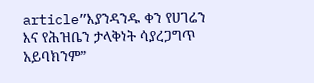article”እያንዳንዱ ቀን የሀገሬን እና የሕዝቤን ታላቅነት ሳያረጋግጥ አይባክንም”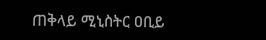ጠቅላይ ሚኒስትር ዐቢይ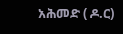አሕመድ ( ዶ.ር)